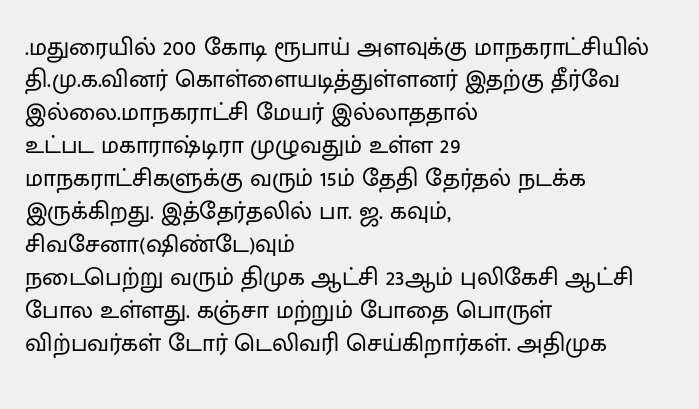.மதுரையில் 200 கோடி ரூபாய் அளவுக்கு மாநகராட்சியில் தி.மு.க.வினர் கொள்ளையடித்துள்ளனர் இதற்கு தீர்வே இல்லை.மாநகராட்சி மேயர் இல்லாததால்
உட்பட மகாராஷ்டிரா முழுவதும் உள்ள 29 மாநகராட்சிகளுக்கு வரும் 15ம் தேதி தேர்தல் நடக்க இருக்கிறது. இத்தேர்தலில் பா. ஜ. கவும், சிவசேனா(ஷிண்டே)வும்
நடைபெற்று வரும் திமுக ஆட்சி 23ஆம் புலிகேசி ஆட்சி போல உள்ளது. கஞ்சா மற்றும் போதை பொருள் விற்பவர்கள் டோர் டெலிவரி செய்கிறார்கள். அதிமுக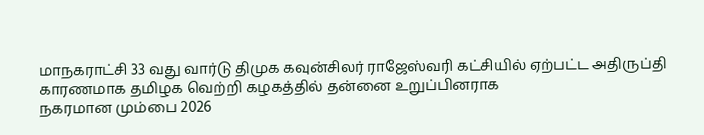மாநகராட்சி 33 வது வார்டு திமுக கவுன்சிலர் ராஜேஸ்வரி கட்சியில் ஏற்பட்ட அதிருப்தி காரணமாக தமிழக வெற்றி கழகத்தில் தன்னை உறுப்பினராக
நகரமான மும்பை 2026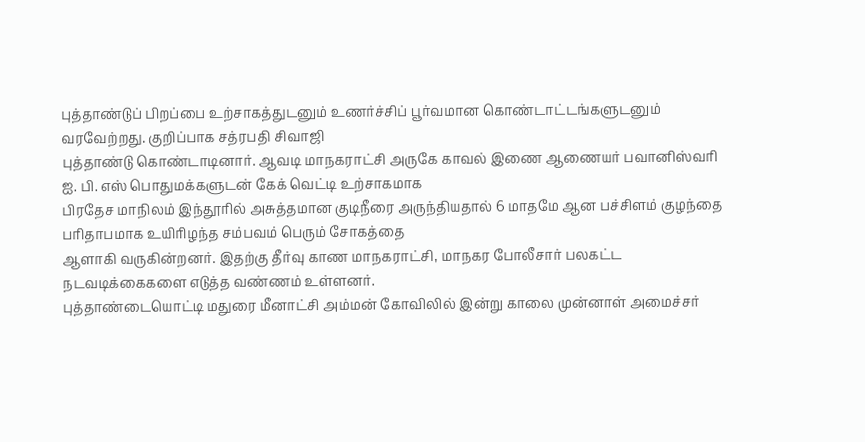புத்தாண்டுப் பிறப்பை உற்சாகத்துடனும் உணர்ச்சிப் பூர்வமான கொண்டாட்டங்களுடனும் வரவேற்றது. குறிப்பாக சத்ரபதி சிவாஜி
புத்தாண்டு கொண்டாடினார். ஆவடி மாநகராட்சி அருகே காவல் இணை ஆணையர் பவானிஸ்வரி ஐ. பி. எஸ் பொதுமக்களுடன் கேக் வெட்டி உற்சாகமாக
பிரதேச மாநிலம் இந்தூரில் அசுத்தமான குடிநீரை அருந்தியதால் 6 மாதமே ஆன பச்சிளம் குழந்தை பரிதாபமாக உயிரிழந்த சம்பவம் பெரும் சோகத்தை
ஆளாகி வருகின்றனர். இதற்கு தீர்வு காண மாநகராட்சி, மாநகர போலீசார் பலகட்ட நடவடிக்கைகளை எடுத்த வண்ணம் உள்ளனர்.
புத்தாண்டையொட்டி மதுரை மீனாட்சி அம்மன் கோவிலில் இன்று காலை முன்னாள் அமைச்சர்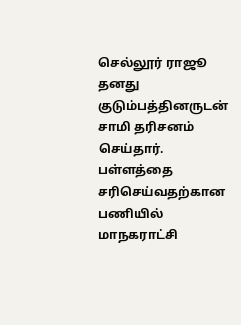செல்லூர் ராஜூ தனது குடும்பத்தினருடன் சாமி தரிசனம் செய்தார்.
பள்ளத்தை சரிசெய்வதற்கான பணியில் மாநகராட்சி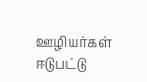ஊழியர்கள் ஈடுபட்டு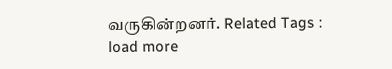வருகின்றனர். Related Tags :
load more